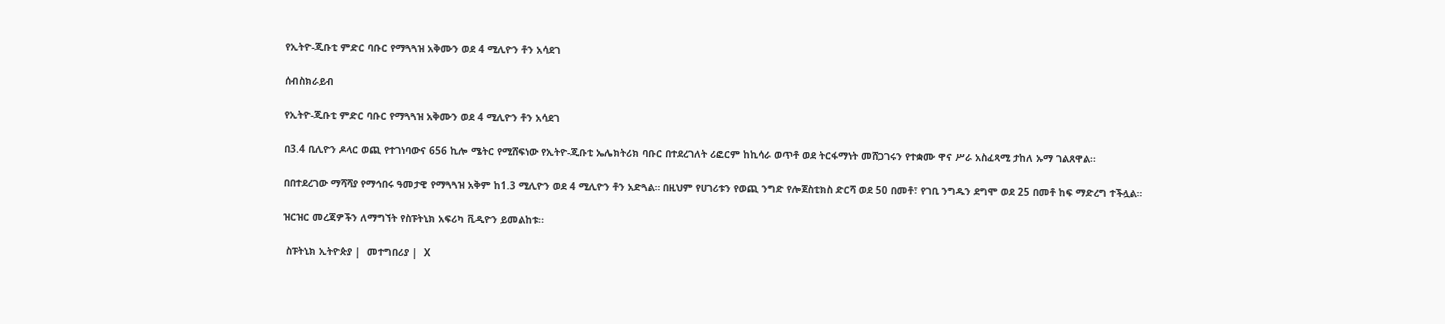የኢትዮ-ጂቡቲ ምድር ባቡር የማጓጓዝ አቅሙን ወደ 4 ሚሊዮን ቶን አሳደገ

ሰብስክራይብ

የኢትዮ-ጂቡቲ ምድር ባቡር የማጓጓዝ አቅሙን ወደ 4 ሚሊዮን ቶን አሳደገ

በ3.4 ቢሊዮን ዶላር ወጪ የተገነባውና 656 ኪሎ ሜትር የሚሸፍነው የኢትዮ-ጂቡቲ ኤሌክትሪክ ባቡር በተደረገለት ሪፎርም ከኪሳራ ወጥቶ ወደ ትርፋማነት መሸጋገሩን የተቋሙ ዋና ሥራ አስፈጻሚ ታከለ ኡማ ገልጸዋል፡፡

በበተደረገው ማሻሻያ የማኅበሩ ዓመታዊ የማጓጓዝ አቅም ከ1.3 ሚሊዮን ወደ 4 ሚሊዮን ቶን አድጓል። በዚህም የሀገሪቱን የወጪ ንግድ የሎጀስቲክስ ድርሻ ወደ 50 በመቶ፣ የገቢ ንግዱን ደግሞ ወደ 25 በመቶ ከፍ ማድረግ ተችሏል።

ዝርዝር መረጃዎችን ለማግኘት የስፑትኒክ አፍሪካ ቪዲዮን ይመልከቱ፡፡

 ስፑትኒክ ኢትዮጵያ |  መተግበሪያ |  X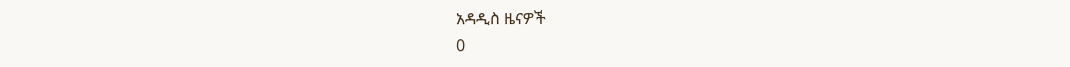አዳዲስ ዜናዎች
0